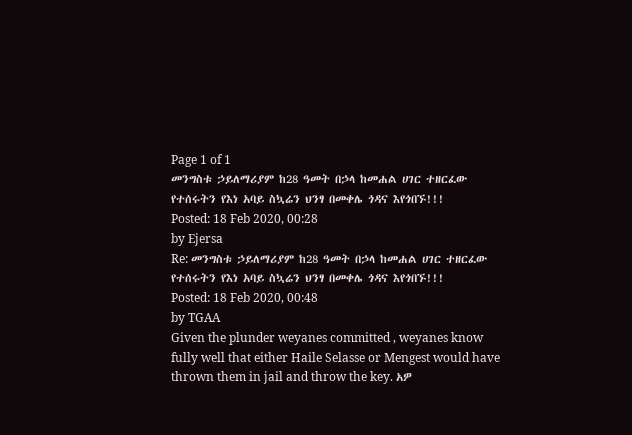Page 1 of 1
መንግስቱ ኃይለማሪያም ከ28 ዓመት በኃላ ከመሐል ሀገር ተዘርፈው የተሰሩትን የእነ አባይ ስኳሬን ህንፃ በመቀሌ ጎዳና እየጎበኙ!!!
Posted: 18 Feb 2020, 00:28
by Ejersa
Re: መንግስቱ ኃይለማሪያም ከ28 ዓመት በኃላ ከመሐል ሀገር ተዘርፈው የተሰሩትን የእነ አባይ ስኳሬን ህንፃ በመቀሌ ጎዳና እየጎበኙ!!!
Posted: 18 Feb 2020, 00:48
by TGAA
Given the plunder weyanes committed , weyanes know fully well that either Haile Selasse or Mengest would have thrown them in jail and throw the key. አዎ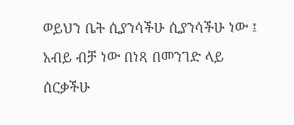ወይህን ቤት ሲያንሳችሁ ሲያንሳችሁ ነው ፤ አብይ ብቻ ነው በነጻ በመንገድ ላይ ሰርቃችሁ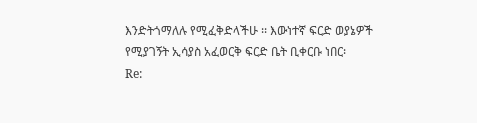እንድትጎማለሉ የሚፈቅድላችሁ ፡፡ እውነተኛ ፍርድ ወያኔዎች የሚያገኝት ኢሳያስ አፈወርቅ ፍርድ ቤት ቢቀርቡ ነበር፡
Re: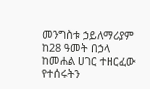መንግስቱ ኃይለማሪያም ከ28 ዓመት በኃላ ከመሐል ሀገር ተዘርፈው የተሰሩትን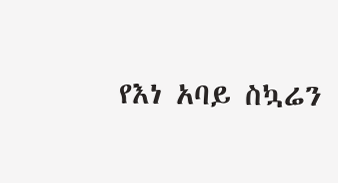የእነ አባይ ስኳሬን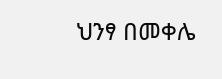ህንፃ በመቀሌ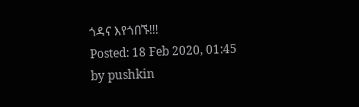ጎዳና እየጎበኙ!!!
Posted: 18 Feb 2020, 01:45
by pushkin